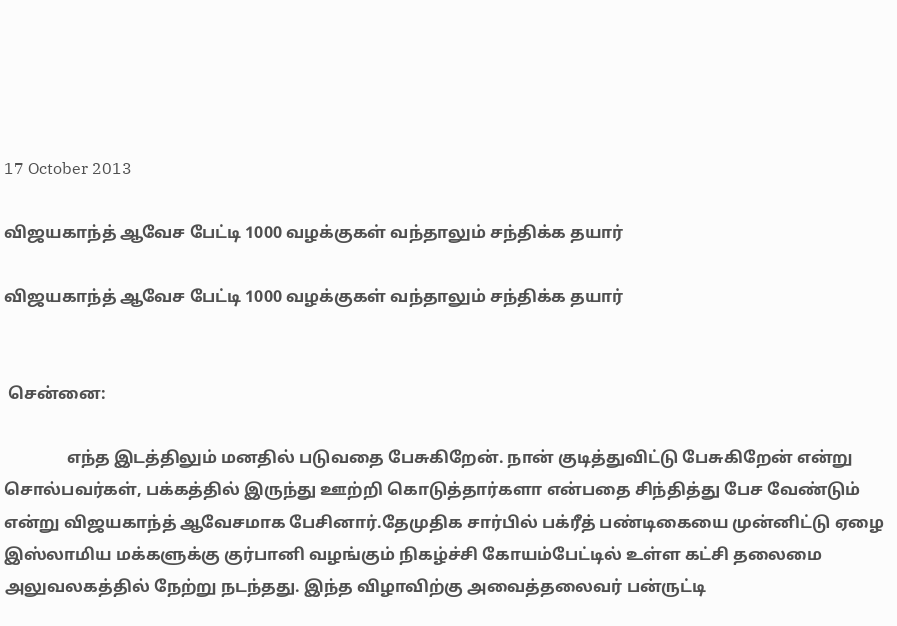17 October 2013

விஜயகாந்த் ஆவேச பேட்டி 1000 வழக்குகள் வந்தாலும் சந்திக்க தயார்

விஜயகாந்த் ஆவேச பேட்டி 1000 வழக்குகள் வந்தாலும் சந்திக்க தயார்


 சென்னை:

               எந்த இடத்திலும் மனதில் படுவதை பேசுகிறேன். நான் குடித்துவிட்டு பேசுகிறேன் என்று சொல்பவர்கள், பக்கத்தில் இருந்து ஊற்றி கொடுத்தார்களா என்பதை சிந்தித்து பேச வேண்டும் என்று விஜயகாந்த் ஆவேசமாக பேசினார்.தேமுதிக சார்பில் பக்ரீத் பண்டிகையை முன்னிட்டு ஏழை இஸ்லாமிய மக்களுக்கு குர்பானி வழங்கும் நிகழ்ச்சி கோயம்பேட்டில் உள்ள கட்சி தலைமை அலுவலகத்தில் நேற்று நடந்தது. இந்த விழாவிற்கு அவைத்தலைவர் பன்ருட்டி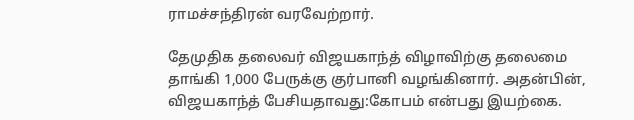ராமச்சந்திரன் வரவேற்றார்.

தேமுதிக தலைவர் விஜயகாந்த் விழாவிற்கு தலைமை தாங்கி 1,000 பேருக்கு குர்பானி வழங்கினார். அதன்பின், விஜயகாந்த் பேசியதாவது:கோபம் என்பது இயற்கை.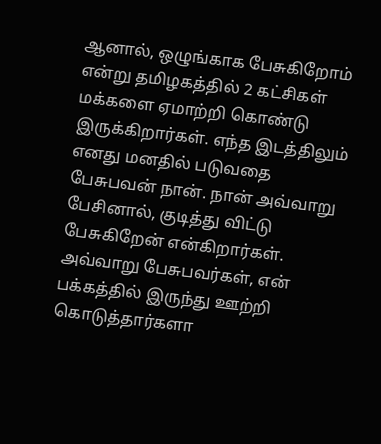ஆனால், ஒழுங்காக பேசுகிறோம் என்று தமிழகத்தில் 2 கட்சிகள் மக்களை ஏமாற்றி கொண்டு இருக்கிறார்கள். எந்த இடத்திலும் எனது மனதில் படுவதை பேசுபவன் நான். நான் அவ்வாறு பேசினால், குடித்து விட்டு பேசுகிறேன் என்கிறார்கள். அவ்வாறு பேசுபவர்கள், என் பக்கத்தில் இருந்து ஊற்றி கொடுத்தார்களா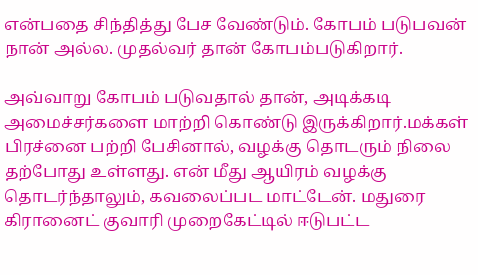என்பதை சிந்தித்து பேச வேண்டும். கோபம் படுபவன் நான் அல்ல. முதல்வர் தான் கோபம்படுகிறார்.

அவ்வாறு கோபம் படுவதால் தான், அடிக்கடி அமைச்சர்களை மாற்றி கொண்டு இருக்கிறார்.மக்கள் பிரச்னை பற்றி பேசினால், வழக்கு தொடரும் நிலை தற்போது உள்ளது. என் மீது ஆயிரம் வழக்கு தொடர்ந்தாலும், கவலைப்பட மாட்டேன். மதுரை கிரானைட் குவாரி முறைகேட்டில் ஈடுபட்ட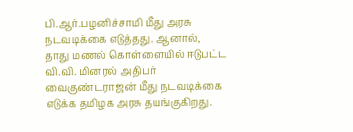பி.ஆர்.பழனிச்சாமி மீது அரசு நடவடிக்கை எடுத்தது. ஆனால், தாது மணல் கொள்ளையில் ஈடுபட்ட வி.வி. மினரல் அதிபர் வைகுண்டராஜன் மீது நடவடிக்கை எடுக்க தமிழக அரசு தயங்குகிறது.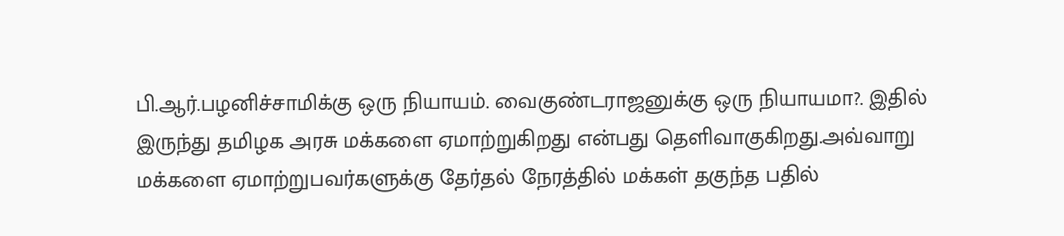பி.ஆர்.பழனிச்சாமிக்கு ஒரு நியாயம். வைகுண்டராஜனுக்கு ஒரு நியாயமா?. இதில் இருந்து தமிழக அரசு மக்களை ஏமாற்றுகிறது என்பது தெளிவாகுகிறது.அவ்வாறு மக்களை ஏமாற்றுபவர்களுக்கு தேர்தல் நேரத்தில் மக்கள் தகுந்த பதில்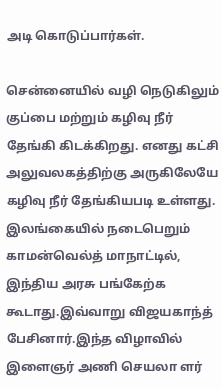அடி கொடுப்பார்கள்.

சென்னையில் வழி நெடுகிலும் குப்பை மற்றும் கழிவு நீர் தேங்கி கிடக்கிறது. எனது கட்சி அலுவலகத்திற்கு அருகிலேயே கழிவு நீர் தேங்கியபடி உள்ளது. இலங்கையில் நடைபெறும் காமன்வெல்த் மாநாட்டில், இந்திய அரசு பங்கேற்க கூடாது.இவ்வாறு விஜயகாந்த் பேசினார்.இந்த விழாவில் இளைஞர் அணி செயலா ளர்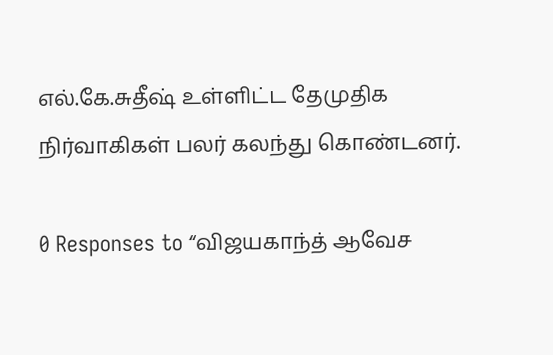எல்.கே.சுதீஷ் உள்ளிட்ட தேமுதிக நிர்வாகிகள் பலர் கலந்து கொண்டனர்.

0 Responses to “விஜயகாந்த் ஆவேச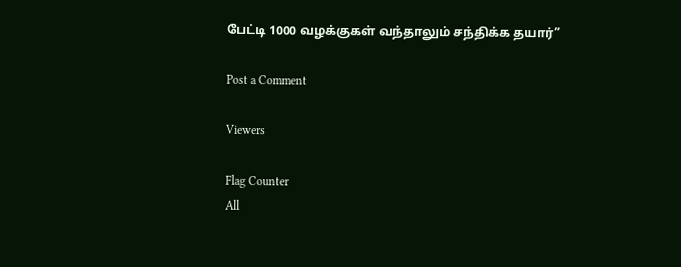பேட்டி 1000 வழக்குகள் வந்தாலும் சந்திக்க தயார்”

Post a Comment

Viewers

Flag Counter
All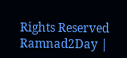Rights Reserved Ramnad2Day |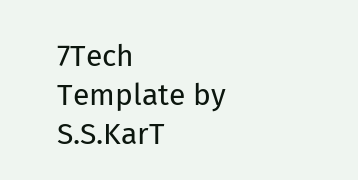7Tech Template by S.S.KarT